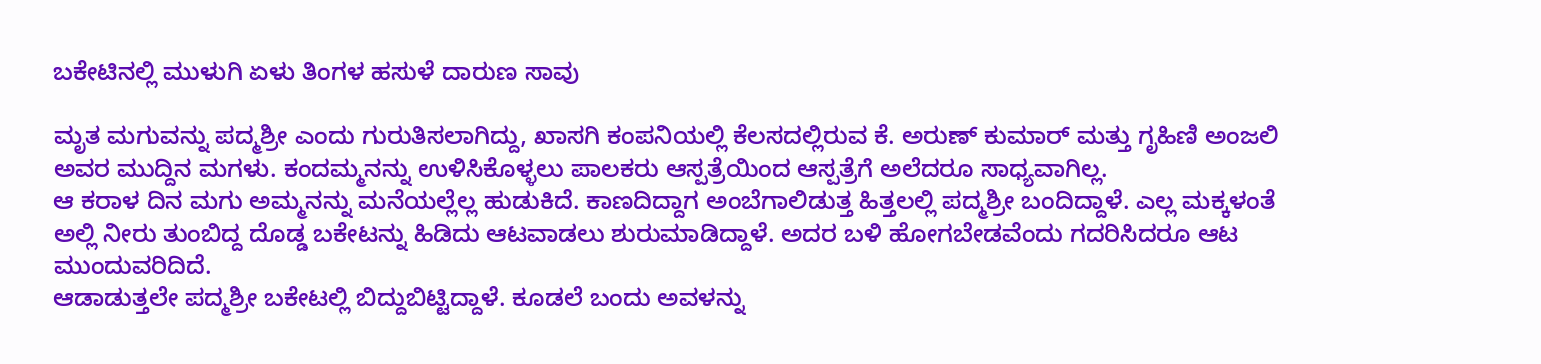ಬಕೇಟಿನಲ್ಲಿ ಮುಳುಗಿ ಏಳು ತಿಂಗಳ ಹಸುಳೆ ದಾರುಣ ಸಾವು

ಮೃತ ಮಗುವನ್ನು ಪದ್ಮಶ್ರೀ ಎಂದು ಗುರುತಿಸಲಾಗಿದ್ದು, ಖಾಸಗಿ ಕಂಪನಿಯಲ್ಲಿ ಕೆಲಸದಲ್ಲಿರುವ ಕೆ. ಅರುಣ್ ಕುಮಾರ್ ಮತ್ತು ಗೃಹಿಣಿ ಅಂಜಲಿ ಅವರ ಮುದ್ದಿನ ಮಗಳು. ಕಂದಮ್ಮನನ್ನು ಉಳಿಸಿಕೊಳ್ಳಲು ಪಾಲಕರು ಆಸ್ಪತ್ರೆಯಿಂದ ಆಸ್ಪತ್ರೆಗೆ ಅಲೆದರೂ ಸಾಧ್ಯವಾಗಿಲ್ಲ.
ಆ ಕರಾಳ ದಿನ ಮಗು ಅಮ್ಮನನ್ನು ಮನೆಯಲ್ಲೆಲ್ಲ ಹುಡುಕಿದೆ. ಕಾಣದಿದ್ದಾಗ ಅಂಬೆಗಾಲಿಡುತ್ತ ಹಿತ್ತಲಲ್ಲಿ ಪದ್ಮಶ್ರೀ ಬಂದಿದ್ದಾಳೆ. ಎಲ್ಲ ಮಕ್ಕಳಂತೆ ಅಲ್ಲಿ ನೀರು ತುಂಬಿದ್ದ ದೊಡ್ಡ ಬಕೇಟನ್ನು ಹಿಡಿದು ಆಟವಾಡಲು ಶುರುಮಾಡಿದ್ದಾಳೆ. ಅದರ ಬಳಿ ಹೋಗಬೇಡವೆಂದು ಗದರಿಸಿದರೂ ಆಟ ಮುಂದುವರಿದಿದೆ.
ಆಡಾಡುತ್ತಲೇ ಪದ್ಮಶ್ರೀ ಬಕೇಟಲ್ಲಿ ಬಿದ್ದುಬಿಟ್ಟಿದ್ದಾಳೆ. ಕೂಡಲೆ ಬಂದು ಅವಳನ್ನು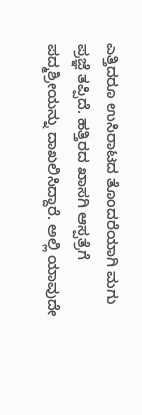ಎತ್ತಿದರೂ ಉಸಿರಾಟದ ತೊಂದರೆಯಾಗಿ ಮಗು ಪ್ರಜ್ಞೆ ತಪ್ಪಿದೆ. ಹತ್ತಿರದ ಖಾಸಗಿ ಆಸ್ಪತ್ರೆಗೆ ಪದ್ಮಶ್ರೀಯನ್ನು ದಾಖಲಿಸಿದ್ದಾರೆ. ಅಲ್ಲಿ ಯಾವುದೇ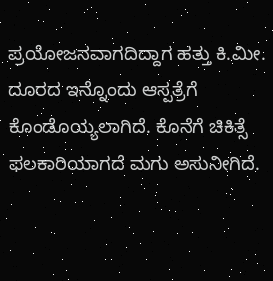ಪ್ರಯೋಜನವಾಗದಿದ್ದಾಗ ಹತ್ತು ಕಿ.ಮೀ. ದೂರದ ಇನ್ನೊಂದು ಆಸ್ಪತ್ರೆಗೆ ಕೊಂಡೊಯ್ಯಲಾಗಿದೆ. ಕೊನೆಗೆ ಚಿಕಿತ್ಸೆ ಫಲಕಾರಿಯಾಗದೆ ಮಗು ಅಸುನೀಗಿದೆ.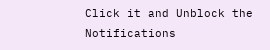Click it and Unblock the Notifications